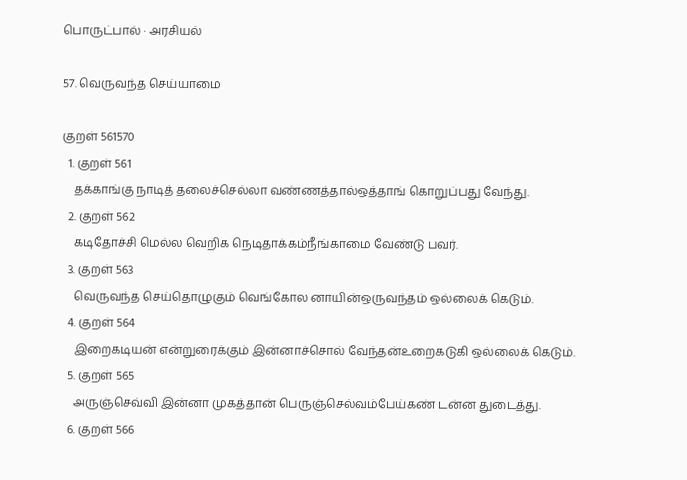பொருட்பால் · அரசியல்

57. வெருவந்த செய்யாமை

குறள் 561570
  1. குறள் 561
    தக்காங்கு நாடித் தலைச்செல்லா வண்ணத்தால்ஒத்தாங் கொறுப்பது வேந்து.
  2. குறள் 562
    கடிதோச்சி மெல்ல வெறிக நெடிதாக்கம்நீங்காமை வேண்டு பவர்.
  3. குறள் 563
    வெருவந்த செய்தொழுகும் வெங்கோல னாயின்ஒருவந்தம் ஒல்லைக் கெடும்.
  4. குறள் 564
    இறைகடியன் என்றுரைக்கும் இன்னாச்சொல் வேந்தன்உறைகடுகி ஒல்லைக் கெடும்.
  5. குறள் 565
    அருஞ்செவ்வி இன்னா முகத்தான் பெருஞ்செல்வம்பேய்கண் டன்ன துடைத்து.
  6. குறள் 566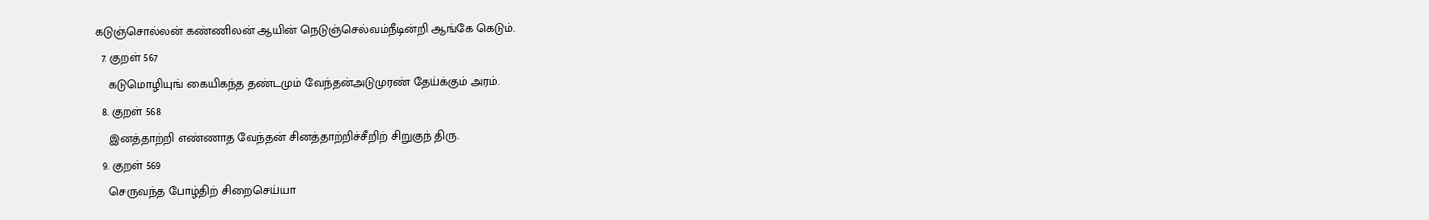கடுஞ்சொல்லன் கண்ணிலன் ஆயின் நெடுஞ்செல்வம்நீடின்றி ஆங்கே கெடும்.
  7. குறள் 567
    கடுமொழியுங் கையிகந்த தண்டமும் வேந்தன்அடுமுரண் தேய்க்கும் அரம்.
  8. குறள் 568
    இனத்தாற்றி எண்ணாத வேந்தன் சினத்தாற்றிச்சீறிற் சிறுகுந் திரு.
  9. குறள் 569
    செருவந்த போழ்திற் சிறைசெய்யா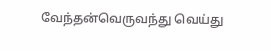வேந்தன்வெருவந்து வெய்து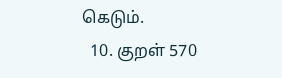கெடும்.
  10. குறள் 570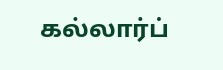கல்லார்ப்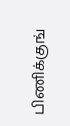பிணிக்குங்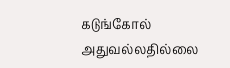கடுங்கோல் அதுவல்லதில்லை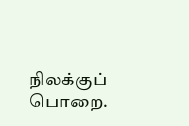நிலக்குப் பொறை.